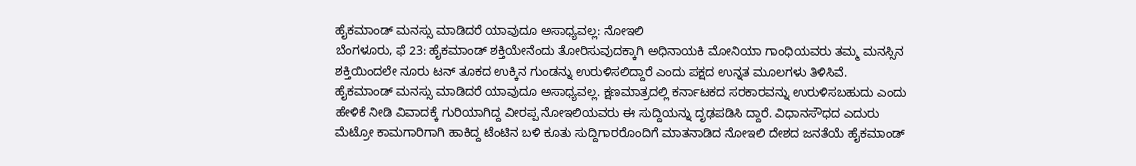ಹೈಕಮಾಂಡ್ ಮನಸ್ಸು ಮಾಡಿದರೆ ಯಾವುದೂ ಅಸಾಧ್ಯವಲ್ಲ: ನೋಇಲಿ
ಬೆಂಗಳೂರು, ಫೆ 23: ಹೈಕಮಾಂಡ್ ಶಕ್ತಿಯೇನೆಂದು ತೋರಿಸುವುದಕ್ಕಾಗಿ ಅಧಿನಾಯಕಿ ಮೋನಿಯಾ ಗಾಂಧಿಯವರು ತಮ್ಮ ಮನಸ್ಸಿನ ಶಕ್ತಿಯಿಂದಲೇ ನೂರು ಟನ್ ತೂಕದ ಉಕ್ಕಿನ ಗುಂಡನ್ನು ಉರುಳಿಸಲಿದ್ದಾರೆ ಎಂದು ಪಕ್ಷದ ಉನ್ನತ ಮೂಲಗಳು ತಿಳಿಸಿವೆ.
ಹೈಕಮಾಂಡ್ ಮನಸ್ಸು ಮಾಡಿದರೆ ಯಾವುದೂ ಅಸಾಧ್ಯವಲ್ಲ. ಕ್ಷಣಮಾತ್ರದಲ್ಲಿ ಕರ್ನಾಟಕದ ಸರಕಾರವನ್ನು ಉರುಳಿಸಬಹುದು ಎಂದು ಹೇಳಿಕೆ ನೀಡಿ ವಿವಾದಕ್ಕೆ ಗುರಿಯಾಗಿದ್ದ ವೀರಪ್ಪ ನೋಇಲಿಯವರು ಈ ಸುದ್ದಿಯನ್ನು ದೃಢಪಡಿಸಿ ದ್ದಾರೆ. ವಿಧಾನಸೌಧದ ಎದುರು ಮೆಟ್ರೋ ಕಾಮಗಾರಿಗಾಗಿ ಹಾಕಿದ್ದ ಟೆಂಟಿನ ಬಳಿ ಕೂತು ಸುದ್ದಿಗಾರರೊಂದಿಗೆ ಮಾತನಾಡಿದ ನೋಇಲಿ ದೇಶದ ಜನತೆಯೆ ಹೈಕಮಾಂಡ್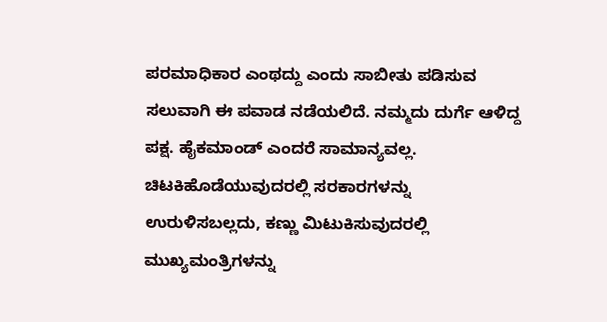ಪರಮಾಧಿಕಾರ ಎಂಥದ್ದು ಎಂದು ಸಾಬೀತು ಪಡಿಸುವ ಸಲುವಾಗಿ ಈ ಪವಾಡ ನಡೆಯಲಿದೆ. ನಮ್ಮದು ದುರ್ಗೆ ಆಳಿದ್ದ ಪಕ್ಷ. ಹೈಕಮಾಂಡ್ ಎಂದರೆ ಸಾಮಾನ್ಯವಲ್ಲ. ಚಿಟಕಿಹೊಡೆಯುವುದರಲ್ಲಿ ಸರಕಾರಗಳನ್ನು ಉರುಳಿಸಬಲ್ಲದು, ಕಣ್ಣು ಮಿಟುಕಿಸುವುದರಲ್ಲಿ ಮುಖ್ಯಮಂತ್ರಿಗಳನ್ನು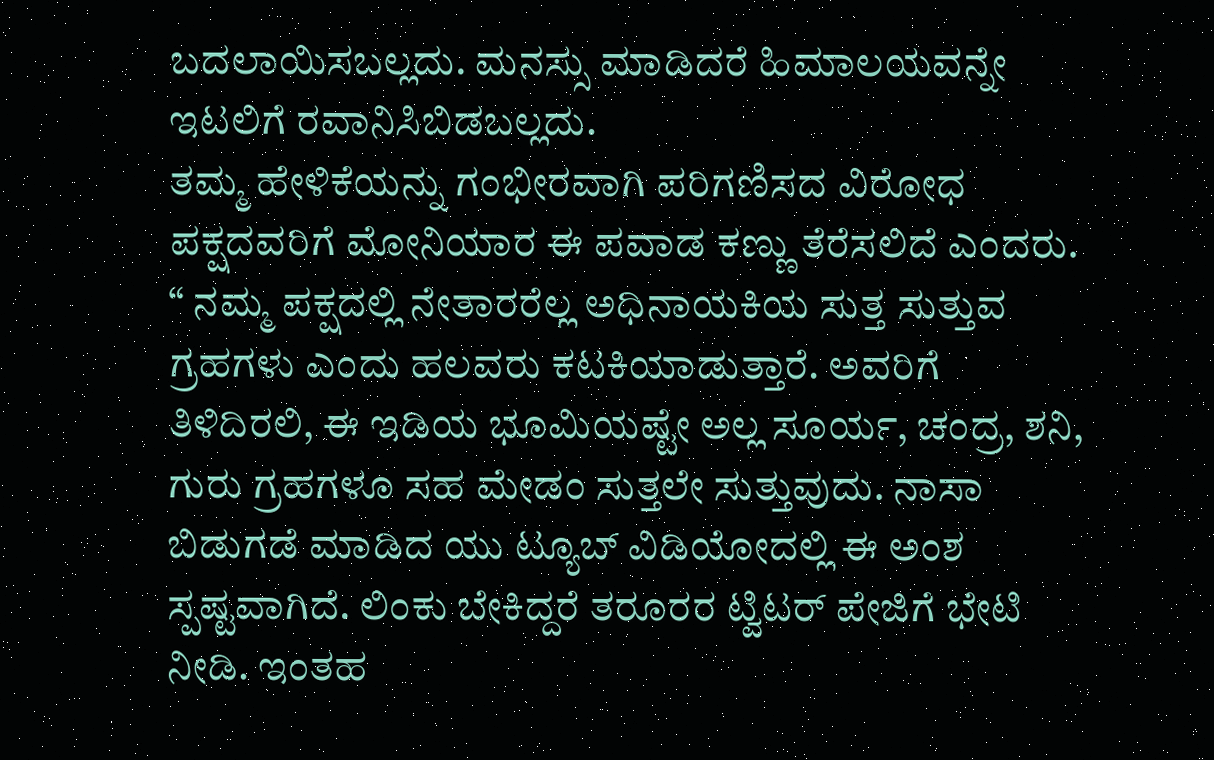ಬದಲಾಯಿಸಬಲ್ಲದು. ಮನಸ್ಸು ಮಾಡಿದರೆ ಹಿಮಾಲಯವನ್ನೇ ಇಟಲಿಗೆ ರವಾನಿಸಿಬಿಡಬಲ್ಲದು.
ತಮ್ಮ ಹೇಳಿಕೆಯನ್ನು ಗಂಭೀರವಾಗಿ ಪರಿಗಣಿಸದ ವಿರೋಧ ಪಕ್ಷದವರಿಗೆ ಮೋನಿಯಾರ ಈ ಪವಾಡ ಕಣ್ಣು ತೆರೆಸಲಿದೆ ಎಂದರು. “ ನಮ್ಮ ಪಕ್ಷದಲ್ಲಿ ನೇತಾರರೆಲ್ಲ ಅಧಿನಾಯಕಿಯ ಸುತ್ತ ಸುತ್ತುವ ಗ್ರಹಗಳು ಎಂದು ಹಲವರು ಕಟಕಿಯಾಡುತ್ತಾರೆ. ಅವರಿಗೆ ತಿಳಿದಿರಲಿ, ಈ ಇಡಿಯ ಭೂಮಿಯಷ್ಟೇ ಅಲ್ಲ ಸೂರ್ಯ, ಚಂದ್ರ, ಶನಿ, ಗುರು ಗ್ರಹಗಳೂ ಸಹ ಮೇಡಂ ಸುತ್ತಲೇ ಸುತ್ತುವುದು. ನಾಸಾ ಬಿಡುಗಡೆ ಮಾಡಿದ ಯು ಟ್ಯೂಬ್ ವಿಡಿಯೋದಲ್ಲಿ ಈ ಅಂಶ ಸ್ಪಷ್ಟವಾಗಿದೆ. ಲಿಂಕು ಬೇಕಿದ್ದರೆ ತರೂರರ ಟ್ವಿಟರ್ ಪೇಜಿಗೆ ಭೇಟಿ ನೀಡಿ. ಇಂತಹ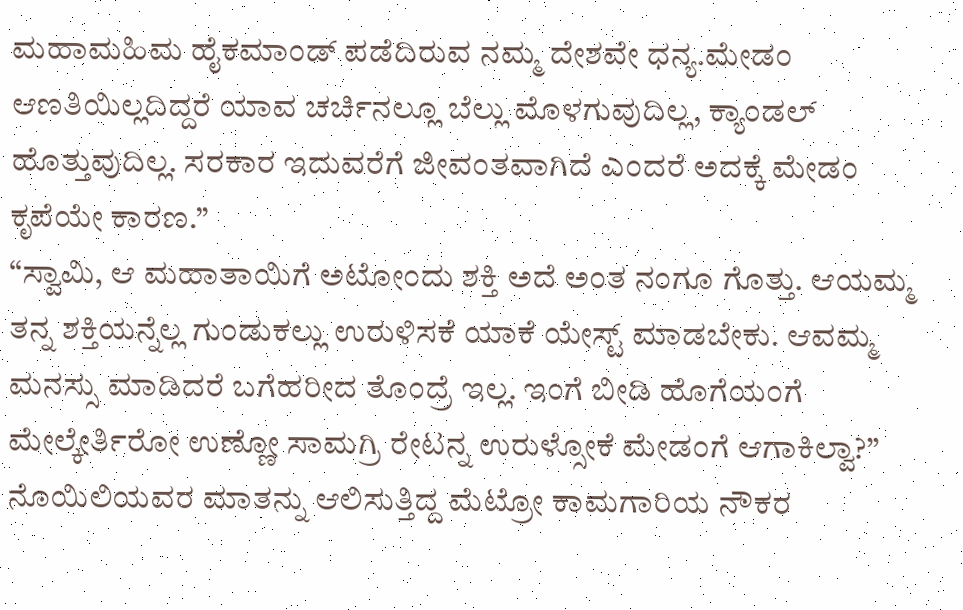ಮಹಾಮಹಿಮ ಹೈಕಮಾಂಡ್ ಪಡೆದಿರುವ ನಮ್ಮ ದೇಶವೇ ಧನ್ಯ.ಮೇಡಂ ಆಣತಿಯಿಲ್ಲದಿದ್ದರೆ ಯಾವ ಚರ್ಚಿನಲ್ಲೂ ಬೆಲ್ಲು ಮೊಳಗುವುದಿಲ್ಲ, ಕ್ಯಾಂಡಲ್ ಹೊತ್ತುವುದಿಲ್ಲ. ಸರಕಾರ ಇದುವರೆಗೆ ಜೀವಂತವಾಗಿದೆ ಎಂದರೆ ಅದಕ್ಕೆ ಮೇಡಂ ಕೃಪೆಯೇ ಕಾರಣ.”
“ಸ್ವಾಮಿ, ಆ ಮಹಾತಾಯಿಗೆ ಅಟೋಂದು ಶಕ್ತಿ ಅದೆ ಅಂತ ನಂಗೂ ಗೊತ್ತು. ಆಯಮ್ಮ ತನ್ನ ಶಕ್ತಿಯನ್ನೆಲ್ಲ ಗುಂಡುಕಲ್ಲು ಉರುಳಿಸಕೆ ಯಾಕೆ ಯೇಸ್ಟ್ ಮಾಡಬೇಕು. ಆವಮ್ಮ ಮನಸ್ಸು ಮಾಡಿದರೆ ಬಗೆಹರೀದ ತೊಂದ್ರೆ ಇಲ್ಲ. ಇಂಗೆ ಬೀಡಿ ಹೊಗೆಯಂಗೆ ಮೇಲ್ಕೇರ್ತಿರೋ ಉಣ್ಣೋ ಸಾಮಗ್ರಿ ರೇಟನ್ನ ಉರುಳ್ಸೋಕೆ ಮೇಡಂಗೆ ಆಗಾಕಿಲ್ವಾ?” ನೊಯಿಲಿಯವರ ಮಾತನ್ನು ಆಲಿಸುತ್ತಿದ್ದ ಮೆಟ್ರೋ ಕಾಮಗಾರಿಯ ನೌಕರ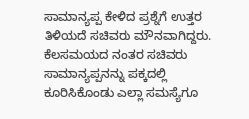ಸಾಮಾನ್ಯಪ್ಪ ಕೇಳಿದ ಪ್ರಶ್ನೆಗೆ ಉತ್ತರ ತಿಳಿಯದೆ ಸಚಿವರು ಮೌನವಾಗಿದ್ದರು.
ಕೆಲಸಮಯದ ನಂತರ ಸಚಿವರು ಸಾಮಾನ್ಯಪ್ಪನನ್ನು ಪಕ್ಕದಲ್ಲಿ ಕೂರಿಸಿಕೊಂಡು ಎಲ್ಲಾ ಸಮಸ್ಯೆಗೂ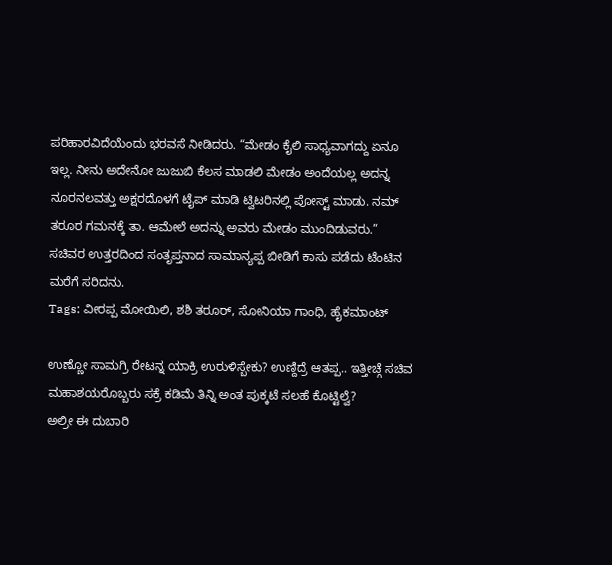ಪರಿಹಾರವಿದೆಯೆಂದು ಭರವಸೆ ನೀಡಿದರು. “ಮೇಡಂ ಕೈಲಿ ಸಾಧ್ಯವಾಗದ್ದು ಏನೂ ಇಲ್ಲ. ನೀನು ಅದೇನೋ ಜುಜುಬಿ ಕೆಲಸ ಮಾಡಲಿ ಮೇಡಂ ಅಂದೆಯಲ್ಲ ಅದನ್ನ ನೂರನಲವತ್ತು ಅಕ್ಷರದೊಳಗೆ ಟೈಪ್ ಮಾಡಿ ಟ್ವಿಟರಿನಲ್ಲಿ ಪೋಸ್ಟ್ ಮಾಡು. ನಮ್ ತರೂರ ಗಮನಕ್ಕೆ ತಾ. ಆಮೇಲೆ ಅದನ್ನು ಅವರು ಮೇಡಂ ಮುಂದಿಡುವರು.”
ಸಚಿವರ ಉತ್ತರದಿಂದ ಸಂತೃಪ್ತನಾದ ಸಾಮಾನ್ಯಪ್ಪ ಬೀಡಿಗೆ ಕಾಸು ಪಡೆದು ಟೆಂಟಿನ ಮರೆಗೆ ಸರಿದನು.
Tags: ವೀರಪ್ಪ ಮೋಯಿಲಿ, ಶಶಿ ತರೂರ್, ಸೋನಿಯಾ ಗಾಂಧಿ, ಹೈಕಮಾಂಟ್

ಉಣ್ಣೋ ಸಾಮಗ್ರಿ ರೇಟನ್ನ ಯಾಕ್ರಿ ಉರುಳಿಸ್ಬೇಕು? ಉಣ್ದಿದ್ರೆ ಆತಪ್ಪ.. ಇತ್ತೀಚ್ಗೆ ಸಚಿವ ಮಹಾಶಯರೊಬ್ಬರು ಸಕ್ರೆ ಕಡಿಮೆ ತಿನ್ನಿ ಅಂತ ಪುಕ್ಕಟೆ ಸಲಹೆ ಕೊಟ್ಟಿಲ್ವೆ?
ಅಲ್ರೀ ಈ ದುಬಾರಿ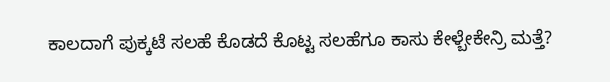ಕಾಲದಾಗೆ ಪುಕ್ಕಟೆ ಸಲಹೆ ಕೊಡದೆ ಕೊಟ್ಟ ಸಲಹೆಗೂ ಕಾಸು ಕೇಳ್ಬೇಕೇನ್ರಿ ಮತ್ತೆ?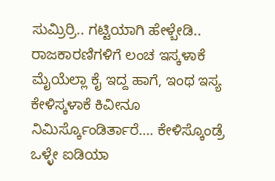ಸುಮ್ರಿರ್ರಿ.. ಗಟ್ಟಿಯಾಗಿ ಹೇಳ್ಬೇಡಿ.. ರಾಜಕಾರಣಿಗಳಿಗೆ ಲಂಚ ಇಸ್ಕಳಾಕೆ ಮೈಯೆಲ್ಲಾ ಕೈ ಇದ್ದ ಹಾಗೆ, ಇಂಥ ಇಸ್ಯ ಕೇಳಿಸ್ಕಳಾಕೆ ಕಿವೀನೂ ನಿಮಿರ್ಸ್ಕೊಂಡಿರ್ತಾರೆ…. ಕೇಳಿಸ್ಕೊಂಡ್ರೆ ಒಳ್ಳೇ ಐಡಿಯಾ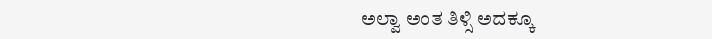ಅಲ್ವಾ ಅಂತ ತಿಳ್ಸಿ ಅದಕ್ಕೂ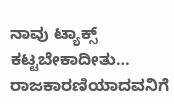ನಾವು ಟ್ಯಾಕ್ಸ್ ಕಟ್ಟಬೇಕಾದೀತು…
ರಾಜಕಾರಣಿಯಾದವನಿಗೆ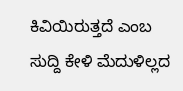ಕಿವಿಯಿರುತ್ತದೆ ಎಂಬ ಸುದ್ದಿ ಕೇಳಿ ಮೆದುಳಿಲ್ಲದ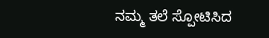ನಮ್ಮ ತಲೆ ಸ್ಪೋಟಿಸಿದ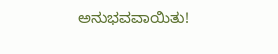ಅನುಭವವಾಯಿತು!